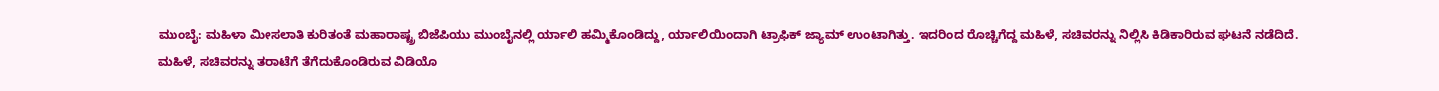ಮುಂಬೈ: ಮಹಿಳಾ ಮೀಸಲಾತಿ ಕುರಿತಂತೆ ಮಹಾರಾಷ್ಟ್ರ ಬಿಜೆಪಿಯು ಮುಂಬೈನಲ್ಲಿ ರ್ಯಾಲಿ ಹಮ್ಮಿಕೊಂಡಿದ್ದು, ರ್ಯಾಲಿಯಿಂದಾಗಿ ಟ್ರಾಫಿಕ್ ಜ್ಯಾಮ್ ಉಂಟಾಗಿತ್ತು. ಇದರಿಂದ ರೊಚ್ಚಿಗೆದ್ದ ಮಹಿಳೆ, ಸಚಿವರನ್ನು ನಿಲ್ಲಿಸಿ ಕಿಡಿಕಾರಿರುವ ಘಟನೆ ನಡೆದಿದೆ.
ಮಹಿಳೆ, ಸಚಿವರನ್ನು ತರಾಟೆಗೆ ತೆಗೆದುಕೊಂಡಿರುವ ವಿಡಿಯೊ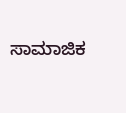ಸಾಮಾಜಿಕ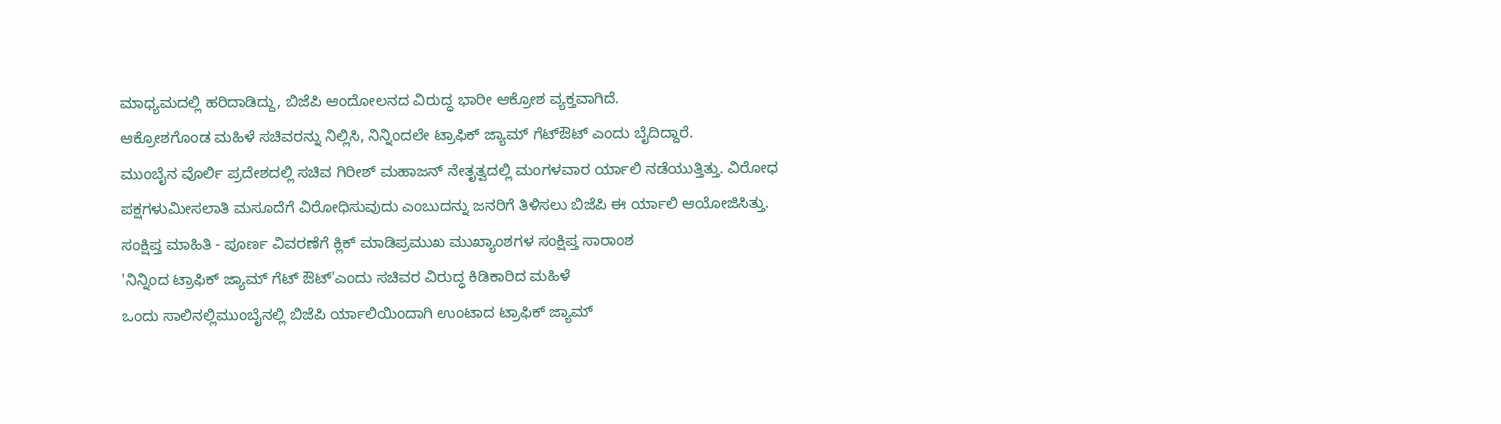ಮಾಧ್ಯಮದಲ್ಲಿ ಹರಿದಾಡಿದ್ದು, ಬಿಜೆಪಿ ಆಂದೋಲನದ ವಿರುದ್ಧ ಭಾರೀ ಆಕ್ರೋಶ ವ್ಯಕ್ತವಾಗಿದೆ.
ಆಕ್ರೋಶಗೊಂಡ ಮಹಿಳೆ ಸಚಿವರನ್ನು ನಿಲ್ಲಿಸಿ, ನಿನ್ನಿಂದಲೇ ಟ್ರಾಫಿಕ್ ಜ್ಯಾಮ್ ಗೆಟ್ಔಟ್ ಎಂದು ಬೈದಿದ್ದಾರೆ.
ಮುಂಬೈನ ವೊರ್ಲಿ ಪ್ರದೇಶದಲ್ಲಿ ಸಚಿವ ಗಿರೀಶ್ ಮಹಾಜನ್ ನೇತೃತ್ವದಲ್ಲಿ ಮಂಗಳವಾರ ರ್ಯಾಲಿ ನಡೆಯುತ್ತಿತ್ತು. ವಿರೋಧ ಪಕ್ಷಗಳುಮೀಸಲಾತಿ ಮಸೂದೆಗೆ ವಿರೋಧಿಸುವುದು ಎಂಬುದನ್ನು ಜನರಿಗೆ ತಿಳಿಸಲು ಬಿಜೆಪಿ ಈ ರ್ಯಾಲಿ ಆಯೋಜಿಸಿತ್ತು.
ಸಂಕ್ಷಿಪ್ತ ಮಾಹಿತಿ - ಪೂರ್ಣ ವಿವರಣೆಗೆ ಕ್ಲಿಕ್ ಮಾಡಿಪ್ರಮುಖ ಮುಖ್ಯಾಂಶಗಳ ಸಂಕ್ಷಿಪ್ತ ಸಾರಾಂಶ
'ನಿನ್ನಿಂದ ಟ್ರಾಫಿಕ್ ಜ್ಯಾಮ್ ಗೆಟ್ ಔಟ್'ಎಂದು ಸಚಿವರ ವಿರುದ್ಧ ಕಿಡಿಕಾರಿದ ಮಹಿಳೆ
ಒಂದು ಸಾಲಿನಲ್ಲಿಮುಂಬೈನಲ್ಲಿ ಬಿಜೆಪಿ ರ್ಯಾಲಿಯಿಂದಾಗಿ ಉಂಟಾದ ಟ್ರಾಫಿಕ್ ಜ್ಯಾಮ್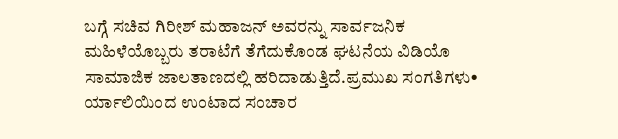ಬಗ್ಗೆ ಸಚಿವ ಗಿರೀಶ್ ಮಹಾಜನ್ ಅವರನ್ನು ಸಾರ್ವಜನಿಕ ಮಹಿಳೆಯೊಬ್ಬರು ತರಾಟೆಗೆ ತೆಗೆದುಕೊಂಡ ಘಟನೆಯ ವಿಡಿಯೊ ಸಾಮಾಜಿಕ ಜಾಲತಾಣದಲ್ಲಿ ಹರಿದಾಡುತ್ತಿದೆ.ಪ್ರಮುಖ ಸಂಗತಿಗಳು• ರ್ಯಾಲಿಯಿಂದ ಉಂಟಾದ ಸಂಚಾರ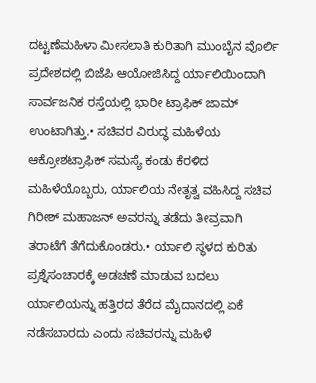ದಟ್ಟಣೆಮಹಿಳಾ ಮೀಸಲಾತಿ ಕುರಿತಾಗಿ ಮುಂಬೈನ ವೊರ್ಲಿ ಪ್ರದೇಶದಲ್ಲಿ ಬಿಜೆಪಿ ಆಯೋಜಿಸಿದ್ದ ರ್ಯಾಲಿಯಿಂದಾಗಿ ಸಾರ್ವಜನಿಕ ರಸ್ತೆಯಲ್ಲಿ ಭಾರೀ ಟ್ರಾಫಿಕ್ ಜಾಮ್ ಉಂಟಾಗಿತ್ತು.• ಸಚಿವರ ವಿರುದ್ಧ ಮಹಿಳೆಯ ಆಕ್ರೋಶಟ್ರಾಫಿಕ್ ಸಮಸ್ಯೆ ಕಂಡು ಕೆರಳಿದ ಮಹಿಳೆಯೊಬ್ಬರು, ರ್ಯಾಲಿಯ ನೇತೃತ್ವ ವಹಿಸಿದ್ದ ಸಚಿವ ಗಿರೀಶ್ ಮಹಾಜನ್ ಅವರನ್ನು ತಡೆದು ತೀವ್ರವಾಗಿ ತರಾಟೆಗೆ ತೆಗೆದುಕೊಂಡರು.• ರ್ಯಾಲಿ ಸ್ಥಳದ ಕುರಿತು ಪ್ರಶ್ನೆಸಂಚಾರಕ್ಕೆ ಅಡಚಣೆ ಮಾಡುವ ಬದಲು ರ್ಯಾಲಿಯನ್ನು ಹತ್ತಿರದ ತೆರೆದ ಮೈದಾನದಲ್ಲಿ ಏಕೆ ನಡೆಸಬಾರದು ಎಂದು ಸಚಿವರನ್ನು ಮಹಿಳೆ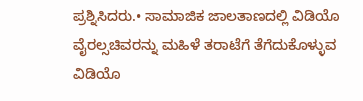ಪ್ರಶ್ನಿಸಿದರು.• ಸಾಮಾಜಿಕ ಜಾಲತಾಣದಲ್ಲಿ ವಿಡಿಯೊ ವೈರಲ್ಸಚಿವರನ್ನು ಮಹಿಳೆ ತರಾಟೆಗೆ ತೆಗೆದುಕೊಳ್ಳುವ ವಿಡಿಯೊ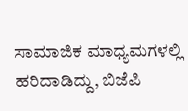ಸಾಮಾಜಿಕ ಮಾಧ್ಯಮಗಳಲ್ಲಿ ಹರಿದಾಡಿದ್ದು, ಬಿಜೆಪಿ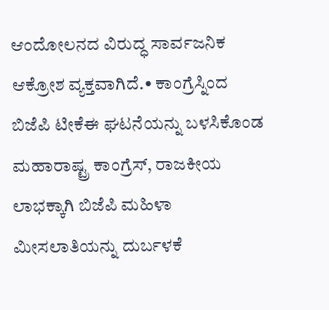ಆಂದೋಲನದ ವಿರುದ್ಧ ಸಾರ್ವಜನಿಕ ಆಕ್ರೋಶ ವ್ಯಕ್ತವಾಗಿದೆ.• ಕಾಂಗ್ರೆಸ್ನಿಂದ ಬಿಜೆಪಿ ಟೀಕೆಈ ಘಟನೆಯನ್ನು ಬಳಸಿಕೊಂಡ ಮಹಾರಾಷ್ಟ್ರ ಕಾಂಗ್ರೆಸ್, ರಾಜಕೀಯ ಲಾಭಕ್ಕಾಗಿ ಬಿಜೆಪಿ ಮಹಿಳಾ ಮೀಸಲಾತಿಯನ್ನು ದುರ್ಬಳಕೆ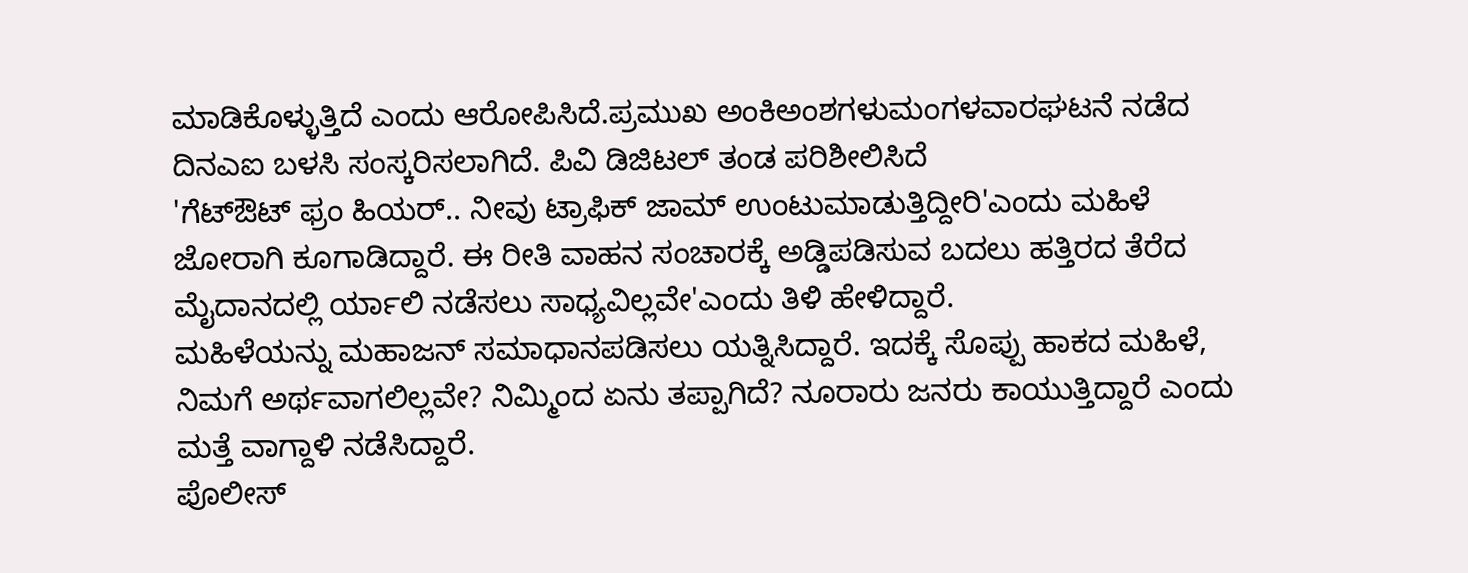ಮಾಡಿಕೊಳ್ಳುತ್ತಿದೆ ಎಂದು ಆರೋಪಿಸಿದೆ.ಪ್ರಮುಖ ಅಂಕಿಅಂಶಗಳುಮಂಗಳವಾರಘಟನೆ ನಡೆದ ದಿನಎಐ ಬಳಸಿ ಸಂಸ್ಕರಿಸಲಾಗಿದೆ. ಪಿವಿ ಡಿಜಿಟಲ್ ತಂಡ ಪರಿಶೀಲಿಸಿದೆ
'ಗೆಟ್ಔಟ್ ಫ್ರಂ ಹಿಯರ್.. ನೀವು ಟ್ರಾಫಿಕ್ ಜಾಮ್ ಉಂಟುಮಾಡುತ್ತಿದ್ದೀರಿ'ಎಂದು ಮಹಿಳೆ ಜೋರಾಗಿ ಕೂಗಾಡಿದ್ದಾರೆ. ಈ ರೀತಿ ವಾಹನ ಸಂಚಾರಕ್ಕೆ ಅಡ್ಡಿಪಡಿಸುವ ಬದಲು ಹತ್ತಿರದ ತೆರೆದ ಮೈದಾನದಲ್ಲಿ ರ್ಯಾಲಿ ನಡೆಸಲು ಸಾಧ್ಯವಿಲ್ಲವೇ'ಎಂದು ತಿಳಿ ಹೇಳಿದ್ದಾರೆ.
ಮಹಿಳೆಯನ್ನು ಮಹಾಜನ್ ಸಮಾಧಾನಪಡಿಸಲು ಯತ್ನಿಸಿದ್ದಾರೆ. ಇದಕ್ಕೆ ಸೊಪ್ಪು ಹಾಕದ ಮಹಿಳೆ, ನಿಮಗೆ ಅರ್ಥವಾಗಲಿಲ್ಲವೇ? ನಿಮ್ಮಿಂದ ಏನು ತಪ್ಪಾಗಿದೆ? ನೂರಾರು ಜನರು ಕಾಯುತ್ತಿದ್ದಾರೆ ಎಂದು ಮತ್ತೆ ವಾಗ್ದಾಳಿ ನಡೆಸಿದ್ದಾರೆ.
ಪೊಲೀಸ್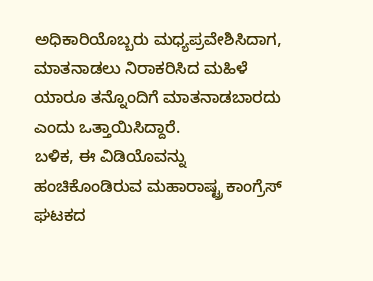ಅಧಿಕಾರಿಯೊಬ್ಬರು ಮಧ್ಯಪ್ರವೇಶಿಸಿದಾಗ, ಮಾತನಾಡಲು ನಿರಾಕರಿಸಿದ ಮಹಿಳೆ ಯಾರೂ ತನ್ನೊಂದಿಗೆ ಮಾತನಾಡಬಾರದು ಎಂದು ಒತ್ತಾಯಿಸಿದ್ದಾರೆ.
ಬಳಿಕ, ಈ ವಿಡಿಯೊವನ್ನು ಹಂಚಿಕೊಂಡಿರುವ ಮಹಾರಾಷ್ಟ್ರ ಕಾಂಗ್ರೆಸ್ ಘಟಕದ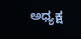ಅಧ್ಯಕ್ಷ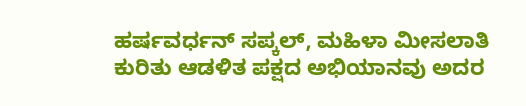ಹರ್ಷವರ್ಧನ್ ಸಪ್ಕಲ್, ಮಹಿಳಾ ಮೀಸಲಾತಿ ಕುರಿತು ಆಡಳಿತ ಪಕ್ಷದ ಅಭಿಯಾನವು ಅದರ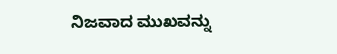ನಿಜವಾದ ಮುಖವನ್ನು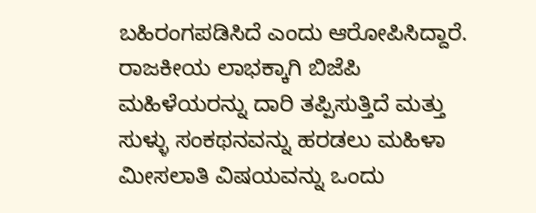ಬಹಿರಂಗಪಡಿಸಿದೆ ಎಂದು ಆರೋಪಿಸಿದ್ದಾರೆ.
ರಾಜಕೀಯ ಲಾಭಕ್ಕಾಗಿ ಬಿಜೆಪಿ ಮಹಿಳೆಯರನ್ನು ದಾರಿ ತಪ್ಪಿಸುತ್ತಿದೆ ಮತ್ತು ಸುಳ್ಳು ಸಂಕಥನವನ್ನು ಹರಡಲು ಮಹಿಳಾ ಮೀಸಲಾತಿ ವಿಷಯವನ್ನು ಒಂದು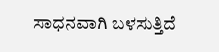ಸಾಧನವಾಗಿ ಬಳಸುತ್ತಿದೆ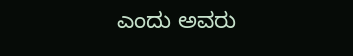ಎಂದು ಅವರು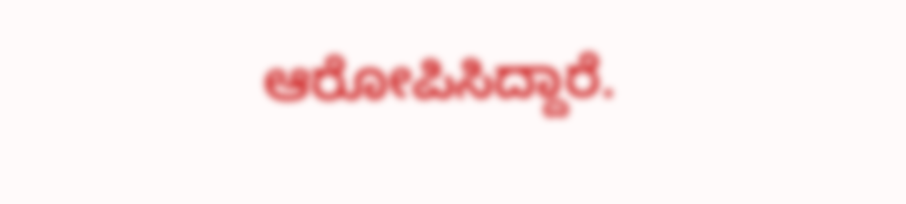ಆರೋಪಿಸಿದ್ದಾರೆ.